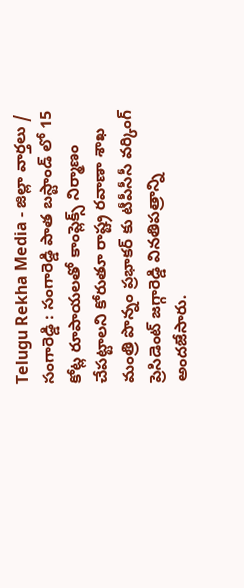Telugu Rekha Media - జిల్లా వార్తలు / సంగారెడ్డి : సంగారెడ్డి పాత బస్టాండ్ లో 15 కోట్ల రూపాయలతో కాంప్లెక్స్ నిర్మాణం చేపట్టాలని కోరుతూ రాష్ట్ర రవాణా శాఖ మంత్రి పొన్నం ప్రభాకర్ కు టీపీసీసీ వర్కింగ్ ప్రెసిడెంట్ జగ్గారెడ్డి వినతిపత్రాన్ని అందజేసారు.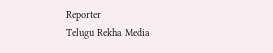Reporter
Telugu Rekha Media